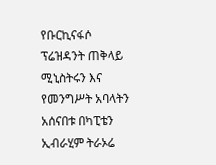የቡርኪናፋሶ ፕሬዝዳንት ጠቅላይ ሚኒስትሩን እና የመንግሥት አባላትን አሰናበቱ በካፒቴን ኢብራሂም ትራኦሬ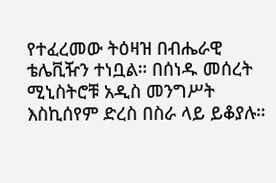የተፈረመው ትዕዛዝ በብሔራዊ ቴሌቪዥን ተነቧል። በሰነዱ መሰረት ሚኒስትሮቹ አዲስ መንግሥት እስኪሰየም ድረስ በስራ ላይ ይቆያሉ።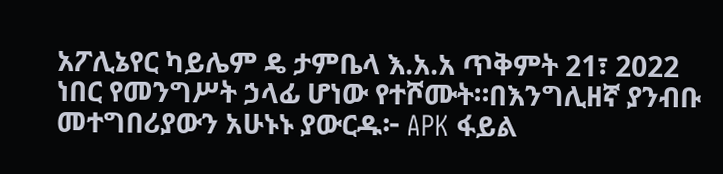አፖሊኔየር ካይሌም ዴ ታምቤላ እ.አ.አ ጥቅምት 21፣ 2022 ነበር የመንግሥት ኃላፊ ሆነው የተሾሙት።በእንግሊዘኛ ያንብቡ መተግበሪያውን አሁኑኑ ያውርዱ፦ APK ፋይል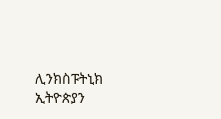ሊንክስፑትኒክ ኢትዮጵያን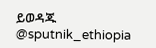ይወዳጁ @sputnik_ethiopia